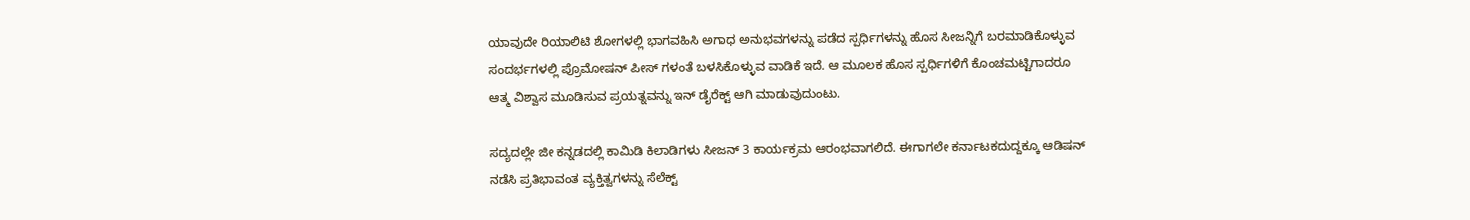ಯಾವುದೇ ರಿಯಾಲಿಟಿ ಶೋಗಳಲ್ಲಿ ಭಾಗವಹಿಸಿ ಅಗಾಧ ಅನುಭವಗಳನ್ನು ಪಡೆದ ಸ್ಪರ್ಧಿಗಳನ್ನು ಹೊಸ ಸೀಜನ್ನಿಗೆ ಬರಮಾಡಿಕೊಳ್ಳುವ ಸಂದರ್ಭಗಳಲ್ಲಿ ಪ್ರೊಮೋಷನ್ ಪೀಸ್ ಗಳಂತೆ ಬಳಸಿಕೊಳ್ಳುವ ವಾಡಿಕೆ ಇದೆ. ಆ ಮೂಲಕ ಹೊಸ ಸ್ಪರ್ಧಿಗಳಿಗೆ ಕೊಂಚಮಟ್ಟಿಗಾದರೂ ಆತ್ಮ ವಿಶ್ವಾಸ ಮೂಡಿಸುವ ಪ್ರಯತ್ನವನ್ನು ಇನ್ ಡೈರೆಕ್ಟ್ ಆಗಿ ಮಾಡುವುದುಂಟು.

ಸದ್ಯದಲ್ಲೇ ಜೀ ಕನ್ನಡದಲ್ಲಿ ಕಾಮಿಡಿ ಕಿಲಾಡಿಗಳು ಸೀಜನ್ 3 ಕಾರ್ಯಕ್ರಮ ಆರಂಭವಾಗಲಿದೆ. ಈಗಾಗಲೇ ಕರ್ನಾಟಕದುದ್ದಕ್ಕೂ ಆಡಿಷನ್ ನಡೆಸಿ ಪ್ರತಿಭಾವಂತ ವ್ಯಕ್ತಿತ್ವಗಳನ್ನು ಸೆಲೆಕ್ಟ್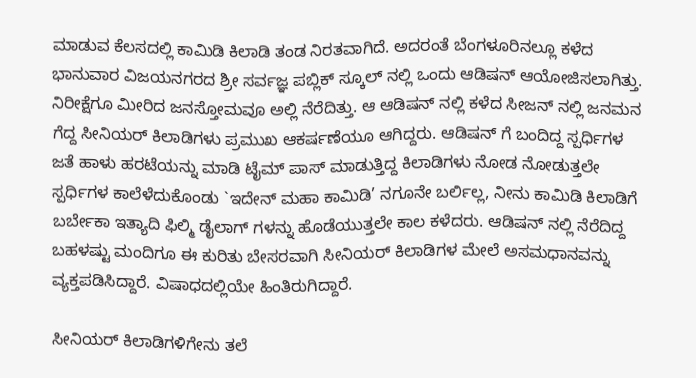ಮಾಡುವ ಕೆಲಸದಲ್ಲಿ ಕಾಮಿಡಿ ಕಿಲಾಡಿ ತಂಡ ನಿರತವಾಗಿದೆ. ಅದರಂತೆ ಬೆಂಗಳೂರಿನಲ್ಲೂ ಕಳೆದ ಭಾನುವಾರ ವಿಜಯನಗರದ ಶ್ರೀ ಸರ್ವಜ್ಞ ಪಬ್ಲಿಕ್ ಸ್ಕೂಲ್ ನಲ್ಲಿ ಒಂದು ಆಡಿಷನ್ ಆಯೋಜಿಸಲಾಗಿತ್ತು. ನಿರೀಕ್ಷೆಗೂ ಮೀರಿದ ಜನಸ್ತೋಮವೂ ಅಲ್ಲಿ ನೆರೆದಿತ್ತು. ಆ ಆಡಿಷನ್ ನಲ್ಲಿ ಕಳೆದ ಸೀಜನ್ ನಲ್ಲಿ ಜನಮನ ಗೆದ್ದ ಸೀನಿಯರ್ ಕಿಲಾಡಿಗಳು ಪ್ರಮುಖ ಆಕರ್ಷಣೆಯೂ ಆಗಿದ್ದರು. ಆಡಿಷನ್ ಗೆ ಬಂದಿದ್ದ ಸ್ಪರ್ಧಿಗಳ ಜತೆ ಹಾಳು ಹರಟೆಯನ್ನು ಮಾಡಿ ಟೈಮ್ ಪಾಸ್ ಮಾಡುತ್ತಿದ್ದ ಕಿಲಾಡಿಗಳು ನೋಡ ನೋಡುತ್ತಲೇ ಸ್ಪರ್ಧಿಗಳ ಕಾಲೆಳೆದುಕೊಂಡು `ಇದೇನ್ ಮಹಾ ಕಾಮಿಡಿ’ ನಗೂನೇ ಬರ್ಲಿಲ್ಲ, ನೀನು ಕಾಮಿಡಿ ಕಿಲಾಡಿಗೆ ಬರ್ಬೇಕಾ ಇತ್ಯಾದಿ ಫಿಲ್ಮಿ ಡೈಲಾಗ್ ಗಳನ್ನು ಹೊಡೆಯುತ್ತಲೇ ಕಾಲ ಕಳೆದರು. ಆಡಿಷನ್ ನಲ್ಲಿ ನೆರೆದಿದ್ದ ಬಹಳಷ್ಟು ಮಂದಿಗೂ ಈ ಕುರಿತು ಬೇಸರವಾಗಿ ಸೀನಿಯರ್ ಕಿಲಾಡಿಗಳ ಮೇಲೆ ಅಸಮಧಾನವನ್ನು ವ್ಯಕ್ತಪಡಿಸಿದ್ದಾರೆ. ವಿಷಾಧದಲ್ಲಿಯೇ ಹಿಂತಿರುಗಿದ್ದಾರೆ.

ಸೀನಿಯರ್ ಕಿಲಾಡಿಗಳಿಗೇನು ತಲೆ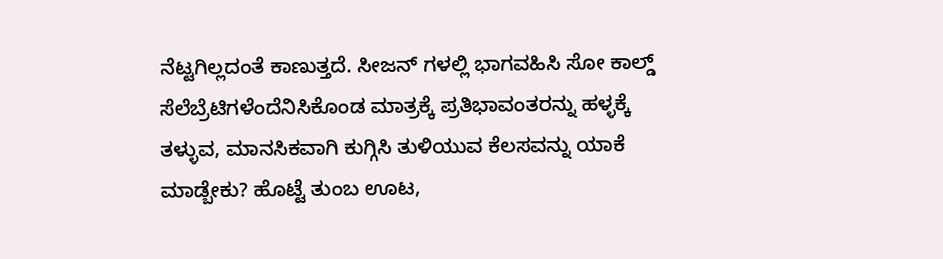ನೆಟ್ಟಗಿಲ್ಲದಂತೆ ಕಾಣುತ್ತದೆ. ಸೀಜನ್ ಗಳಲ್ಲಿ ಭಾಗವಹಿಸಿ ಸೋ ಕಾಲ್ಡ್ ಸೆಲೆಬ್ರೆಟಿಗಳೆಂದೆನಿಸಿಕೊಂಡ ಮಾತ್ರಕ್ಕೆ ಪ್ರತಿಭಾವಂತರನ್ನು ಹಳ್ಳಕ್ಕೆ ತಳ್ಳುವ, ಮಾನಸಿಕವಾಗಿ ಕುಗ್ಗಿಸಿ ತುಳಿಯುವ ಕೆಲಸವನ್ನು ಯಾಕೆ ಮಾಡ್ಬೇಕು? ಹೊಟ್ಟೆ ತುಂಬ ಊಟ,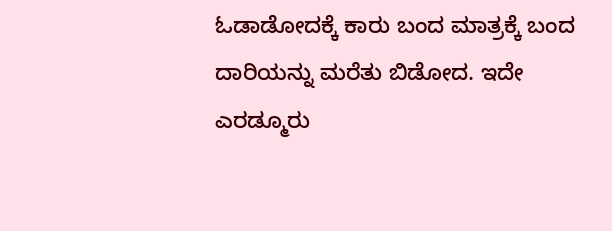ಓಡಾಡೋದಕ್ಕೆ ಕಾರು ಬಂದ ಮಾತ್ರಕ್ಕೆ ಬಂದ ದಾರಿಯನ್ನು ಮರೆತು ಬಿಡೋದ. ಇದೇ ಎರಡ್ಮೂರು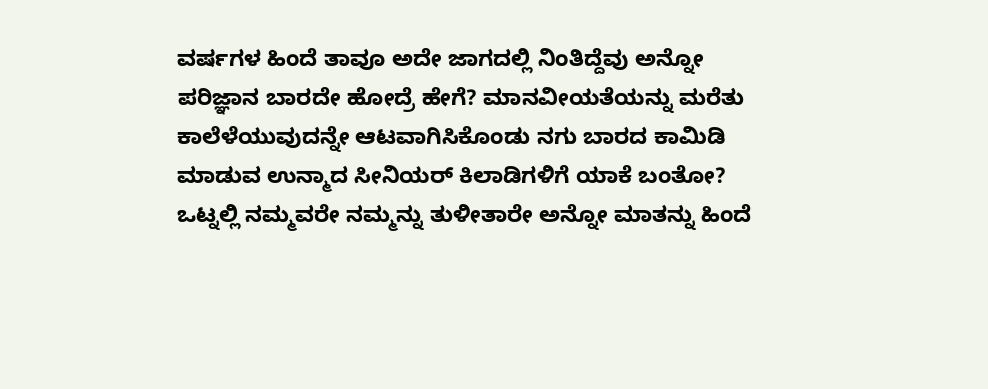ವರ್ಷಗಳ ಹಿಂದೆ ತಾವೂ ಅದೇ ಜಾಗದಲ್ಲಿ ನಿಂತಿದ್ದೆವು ಅನ್ನೋ ಪರಿಜ್ಞಾನ ಬಾರದೇ ಹೋದ್ರೆ ಹೇಗೆ? ಮಾನವೀಯತೆಯನ್ನು ಮರೆತು ಕಾಲೆಳೆಯುವುದನ್ನೇ ಆಟವಾಗಿಸಿಕೊಂಡು ನಗು ಬಾರದ ಕಾಮಿಡಿ ಮಾಡುವ ಉನ್ಮಾದ ಸೀನಿಯರ್ ಕಿಲಾಡಿಗಳಿಗೆ ಯಾಕೆ ಬಂತೋ? ಒಟ್ನಲ್ಲಿ ನಮ್ಮವರೇ ನಮ್ಮನ್ನು ತುಳೀತಾರೇ ಅನ್ನೋ ಮಾತನ್ನು ಹಿಂದೆ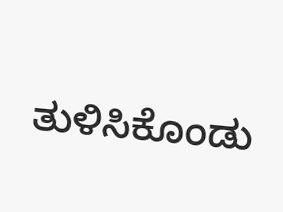ತುಳಿಸಿಕೊಂಡು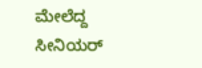ಮೇಲೆದ್ದ ಸೀನಿಯರ್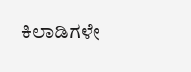ಕಿಲಾಡಿಗಳೇ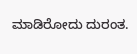ಮಾಡಿರೋದು ದುರಂತ.